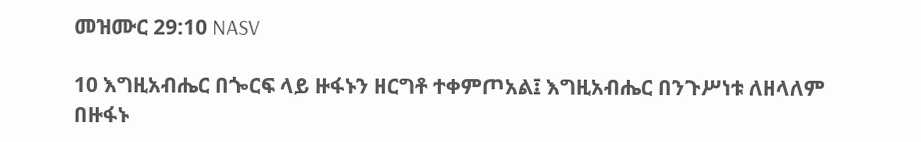መዝሙር 29:10 NASV

10 እግዚአብሔር በጐርፍ ላይ ዙፋኑን ዘርግቶ ተቀምጦአል፤ እግዚአብሔር በንጉሥነቱ ለዘላለም በዙፋኑ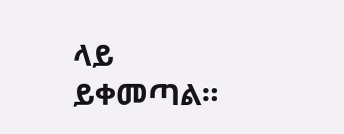ላይ ይቀመጣል።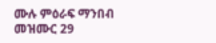ሙሉ ምዕራፍ ማንበብ መዝሙር 29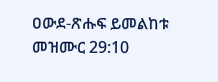ዐውደ-ጽሑፍ ይመልከቱ መዝሙር 29:10